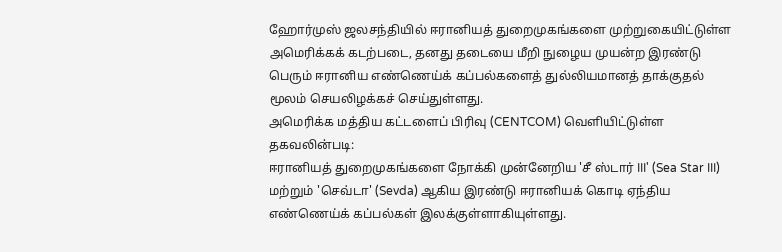ஹோர்முஸ் ஜலசந்தியில் ஈரானியத் துறைமுகங்களை முற்றுகையிட்டுள்ள அமெரிக்கக் கடற்படை, தனது தடையை மீறி நுழைய முயன்ற இரண்டு பெரும் ஈரானிய எண்ணெய்க் கப்பல்களைத் துல்லியமானத் தாக்குதல் மூலம் செயலிழக்கச் செய்துள்ளது.
அமெரிக்க மத்திய கட்டளைப் பிரிவு (CENTCOM) வெளியிட்டுள்ள தகவலின்படி:
ஈரானியத் துறைமுகங்களை நோக்கி முன்னேறிய 'சீ ஸ்டார் III' (Sea Star III) மற்றும் 'செவ்டா' (Sevda) ஆகிய இரண்டு ஈரானியக் கொடி ஏந்திய எண்ணெய்க் கப்பல்கள் இலக்குள்ளாகியுள்ளது.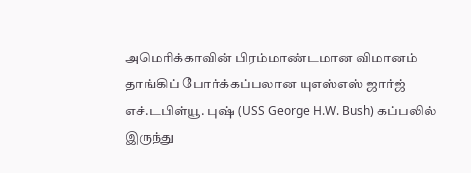அமெரிக்காவின் பிரம்மாண்டமான விமானம் தாங்கிப் போர்க்கப்பலான யுஎஸ்எஸ் ஜார்ஜ் எச்.டபிள்யூ. புஷ் (USS George H.W. Bush) கப்பலில் இருந்து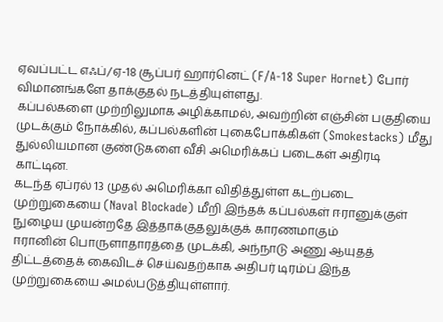ஏவப்பட்ட எஃப்/ஏ-18 சூப்பர் ஹார்னெட் (F/A-18 Super Hornet) போர் விமானங்களே தாக்குதல் நடத்தியுள்ளது.
கப்பல்களை முற்றிலுமாக அழிக்காமல், அவற்றின் எஞ்சின் பகுதியை முடக்கும் நோக்கில், கப்பல்களின் புகைபோக்கிகள் (Smokestacks) மீது துல்லியமான குண்டுகளை வீசி அமெரிக்கப் படைகள் அதிரடி காட்டின.
கடந்த ஏப்ரல் 13 முதல் அமெரிக்கா விதித்துள்ள கடற்படை முற்றுகையை (Naval Blockade) மீறி இந்தக் கப்பல்கள் ஈரானுக்குள் நுழைய முயன்றதே இத்தாக்குதலுக்குக் காரணமாகும்
ஈரானின் பொருளாதாரத்தை முடக்கி, அந்நாடு அணு ஆயுதத் திட்டத்தைக் கைவிடச் செய்வதற்காக அதிபர் டிரம்ப் இந்த முற்றுகையை அமல்படுத்தியுள்ளார்.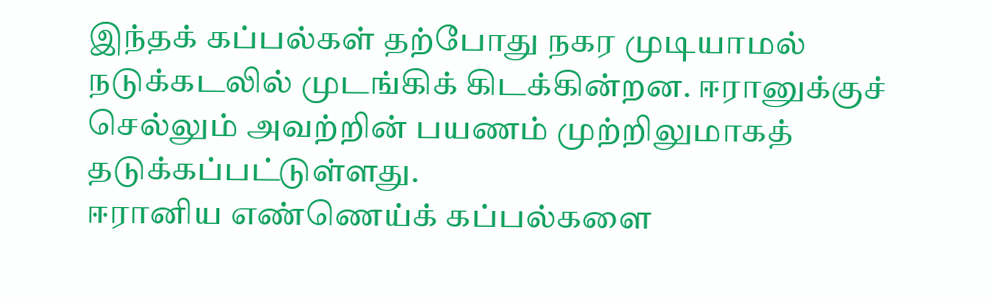இந்தக் கப்பல்கள் தற்போது நகர முடியாமல் நடுக்கடலில் முடங்கிக் கிடக்கின்றன. ஈரானுக்குச் செல்லும் அவற்றின் பயணம் முற்றிலுமாகத் தடுக்கப்பட்டுள்ளது.
ஈரானிய எண்ணெய்க் கப்பல்களை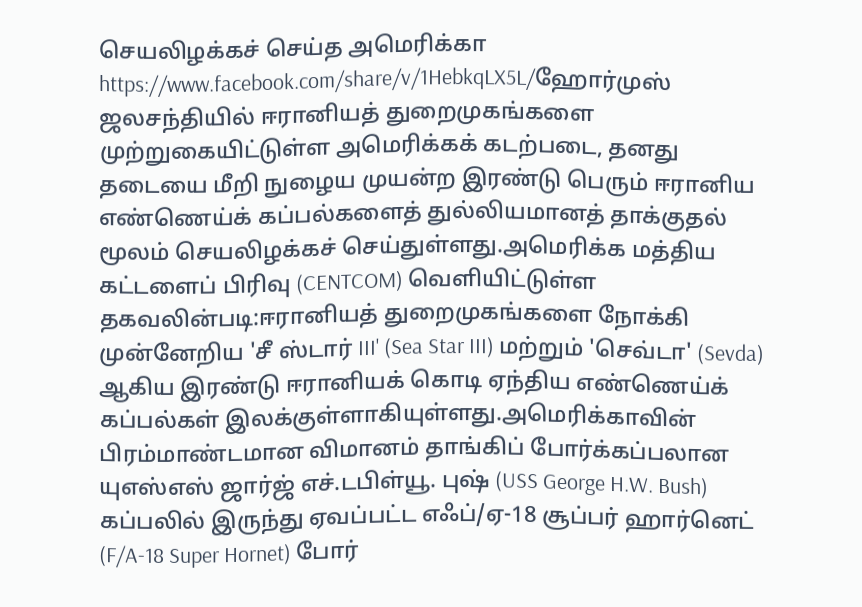செயலிழக்கச் செய்த அமெரிக்கா https://www.facebook.com/share/v/1HebkqLX5L/ஹோர்முஸ் ஜலசந்தியில் ஈரானியத் துறைமுகங்களை முற்றுகையிட்டுள்ள அமெரிக்கக் கடற்படை, தனது தடையை மீறி நுழைய முயன்ற இரண்டு பெரும் ஈரானிய எண்ணெய்க் கப்பல்களைத் துல்லியமானத் தாக்குதல் மூலம் செயலிழக்கச் செய்துள்ளது.அமெரிக்க மத்திய கட்டளைப் பிரிவு (CENTCOM) வெளியிட்டுள்ள தகவலின்படி:ஈரானியத் துறைமுகங்களை நோக்கி முன்னேறிய 'சீ ஸ்டார் III' (Sea Star III) மற்றும் 'செவ்டா' (Sevda) ஆகிய இரண்டு ஈரானியக் கொடி ஏந்திய எண்ணெய்க் கப்பல்கள் இலக்குள்ளாகியுள்ளது.அமெரிக்காவின் பிரம்மாண்டமான விமானம் தாங்கிப் போர்க்கப்பலான யுஎஸ்எஸ் ஜார்ஜ் எச்.டபிள்யூ. புஷ் (USS George H.W. Bush) கப்பலில் இருந்து ஏவப்பட்ட எஃப்/ஏ-18 சூப்பர் ஹார்னெட் (F/A-18 Super Hornet) போர்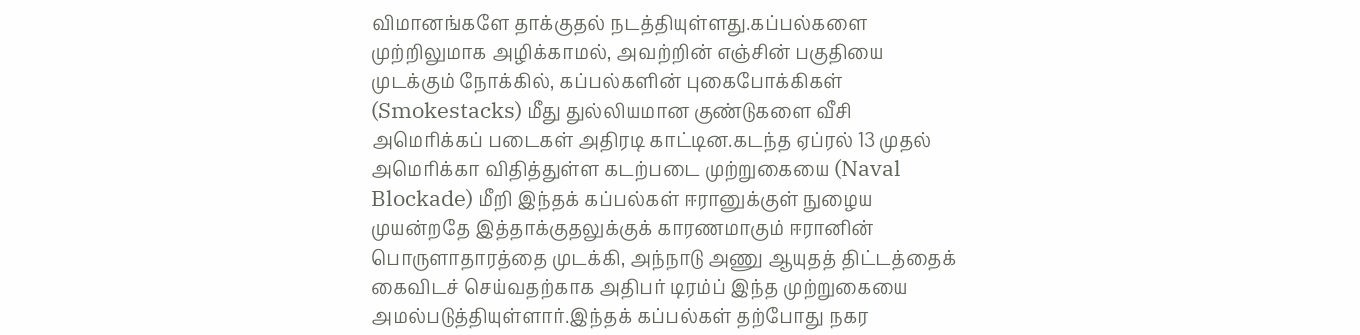விமானங்களே தாக்குதல் நடத்தியுள்ளது.கப்பல்களை முற்றிலுமாக அழிக்காமல், அவற்றின் எஞ்சின் பகுதியை முடக்கும் நோக்கில், கப்பல்களின் புகைபோக்கிகள் (Smokestacks) மீது துல்லியமான குண்டுகளை வீசி அமெரிக்கப் படைகள் அதிரடி காட்டின.கடந்த ஏப்ரல் 13 முதல் அமெரிக்கா விதித்துள்ள கடற்படை முற்றுகையை (Naval Blockade) மீறி இந்தக் கப்பல்கள் ஈரானுக்குள் நுழைய முயன்றதே இத்தாக்குதலுக்குக் காரணமாகும் ஈரானின் பொருளாதாரத்தை முடக்கி, அந்நாடு அணு ஆயுதத் திட்டத்தைக் கைவிடச் செய்வதற்காக அதிபர் டிரம்ப் இந்த முற்றுகையை அமல்படுத்தியுள்ளார்.இந்தக் கப்பல்கள் தற்போது நகர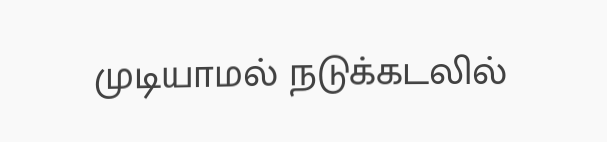முடியாமல் நடுக்கடலில்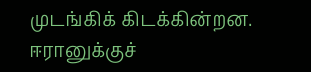முடங்கிக் கிடக்கின்றன. ஈரானுக்குச்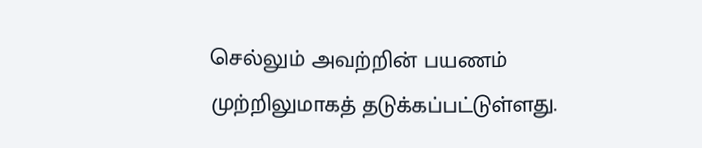செல்லும் அவற்றின் பயணம் முற்றிலுமாகத் தடுக்கப்பட்டுள்ளது.